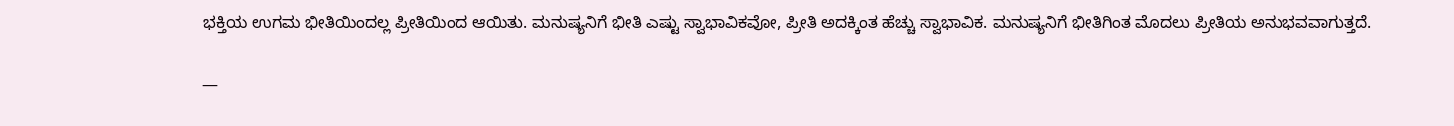ಭಕ್ತಿಯ ಉಗಮ ಭೀತಿಯಿಂದಲ್ಲ ಪ್ರೀತಿಯಿಂದ ಆಯಿತು. ಮನುಷ್ಯನಿಗೆ ಭೀತಿ ಎಷ್ಟು ಸ್ವಾಭಾವಿಕವೋ, ಪ್ರೀತಿ ಅದಕ್ಕಿಂತ ಹೆಚ್ಚು ಸ್ವಾಭಾವಿಕ. ಮನುಷ್ಯನಿಗೆ ಭೀತಿಗಿಂತ ಮೊದಲು ಪ್ರೀತಿಯ ಅನುಭವವಾಗುತ್ತದೆ.

—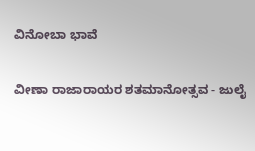ವಿನೋಬಾ ಭಾವೆ

ವೀಣಾ ರಾಜಾರಾಯರ ಶತಮಾನೋತ್ಸವ - ಜುಲೈ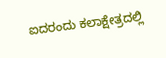ಐದರಂದು ಕಲಾಕ್ಷೇತ್ರದಲ್ಲಿ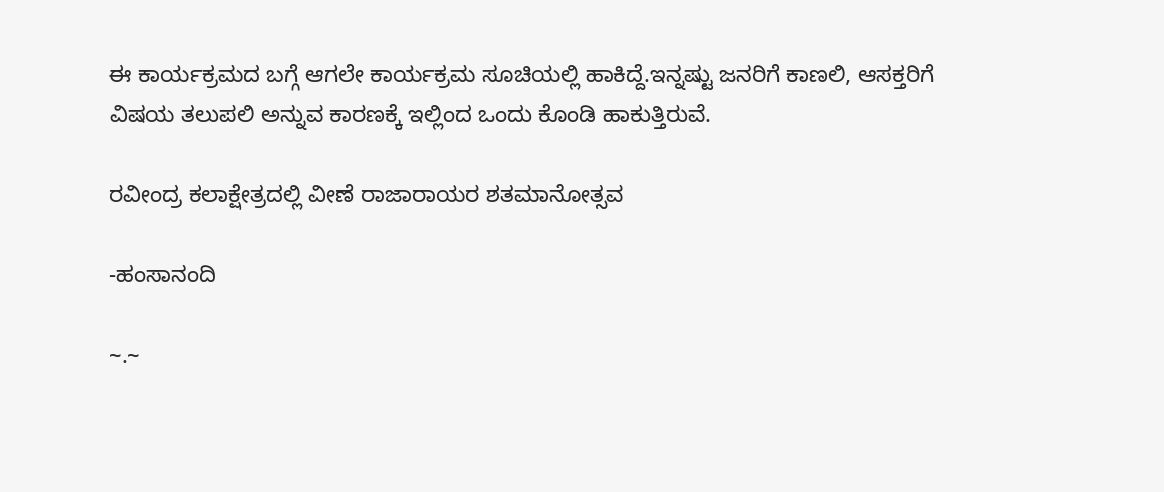ಈ ಕಾರ್ಯಕ್ರಮದ ಬಗ್ಗೆ ಆಗಲೇ ಕಾರ್ಯಕ್ರಮ ಸೂಚಿಯಲ್ಲಿ ಹಾಕಿದ್ದೆ.ಇನ್ನಷ್ಟು ಜನರಿಗೆ ಕಾಣಲಿ, ಆಸಕ್ತರಿಗೆ ವಿಷಯ ತಲುಪಲಿ ಅನ್ನುವ ಕಾರಣಕ್ಕೆ ಇಲ್ಲಿಂದ ಒಂದು ಕೊಂಡಿ ಹಾಕುತ್ತಿರುವೆ.

ರವೀಂದ್ರ ಕಲಾಕ್ಷೇತ್ರದಲ್ಲಿ ವೀಣೆ ರಾಜಾರಾಯರ ಶತಮಾನೋತ್ಸವ

-ಹಂಸಾನಂದಿ

~.~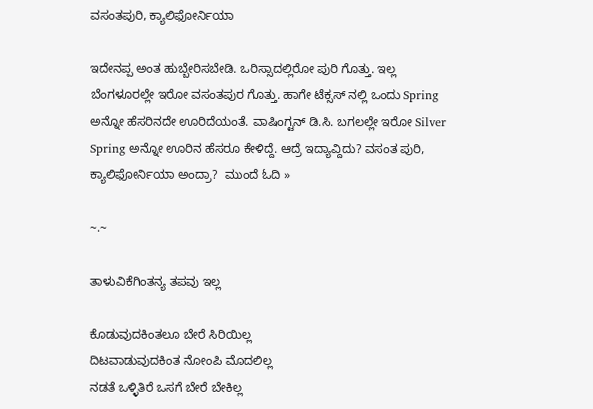ವಸಂತಪುರಿ, ಕ್ಯಾಲಿಫೋರ್ನಿಯಾ

ಇದೇನಪ್ಪ ಅಂತ ಹುಬ್ಬೇರಿಸಬೇಡಿ. ಒರಿಸ್ಸಾದಲ್ಲಿರೋ ಪುರಿ ಗೊತ್ತು. ಇಲ್ಲ ಬೆಂಗಳೂರಲ್ಲೇ ಇರೋ ವಸಂತಪುರ ಗೊತ್ತು. ಹಾಗೇ ಟೆಕ್ಸಸ್ ನಲ್ಲಿ ಒಂದು Spring ಅನ್ನೋ ಹೆಸರಿನದೇ ಊರಿದೆಯಂತೆ. ವಾಷಿಂಗ್ಟನ್ ಡಿ.ಸಿ. ಬಗಲಲ್ಲೇ ಇರೋ Silver Spring ಅನ್ನೋ ಊರಿನ ಹೆಸರೂ ಕೇಳಿದ್ದೆ. ಆದ್ರೆ ಇದ್ಯಾವ್ದಿದು? ವಸಂತ ಪುರಿ, ಕ್ಯಾಲಿಫೋರ್ನಿಯಾ ಅಂದ್ರಾ?  ಮುಂದೆ ಓದಿ »

~.~

ತಾಳುವಿಕೆಗಿಂತನ್ಯ ತಪವು ಇಲ್ಲ

ಕೊಡುವುದಕಿಂತಲೂ ಬೇರೆ ಸಿರಿಯಿಲ್ಲ
ದಿಟವಾಡುವುದಕಿಂತ ನೋಂಪಿ ಮೊದಲಿಲ್ಲ
ನಡತೆ ಒಳ್ಳಿತಿರೆ ಒಸಗೆ ಬೇರೆ ಬೇಕಿಲ್ಲ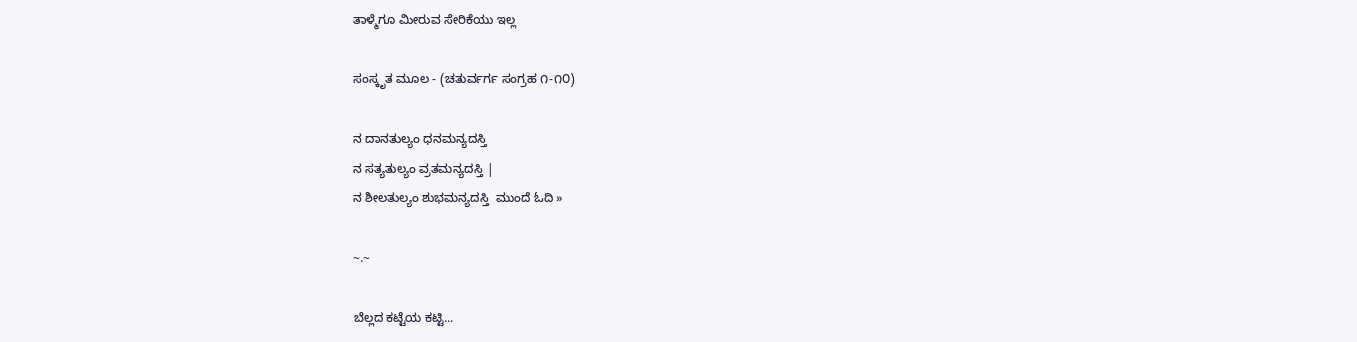ತಾಳ್ಮೆಗೂ ಮೀರುವ ಸೇರಿಕೆಯು ಇಲ್ಲ

ಸಂಸ್ಕೃತ ಮೂಲ - (ಚತುರ್ವರ್ಗ ಸಂಗ್ರಹ ೧-೧೦)

ನ ದಾನತುಲ್ಯಂ ಧನಮನ್ಯದಸ್ತಿ
ನ ಸತ್ಯತುಲ್ಯಂ ವ್ರತಮನ್ಯದಸ್ತಿ |
ನ ಶೀಲತುಲ್ಯಂ ಶುಭಮನ್ಯದಸ್ತಿ  ಮುಂದೆ ಓದಿ »

~.~

ಬೆಲ್ಲದ ಕಟ್ಟೆಯ ಕಟ್ಟಿ...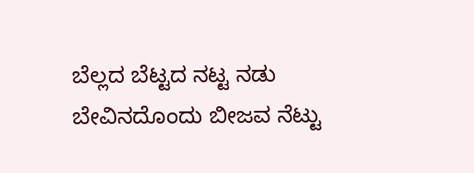ಬೆಲ್ಲದ ಬೆಟ್ಟದ ನಟ್ಟ ನಡು
ಬೇವಿನದೊಂದು ಬೀಜವ ನೆಟ್ಟು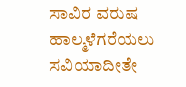ಸಾವಿರ ವರುಷ ಹಾಲ್ಮಳೆಗರೆಯಲು
ಸವಿಯಾದೀತೇ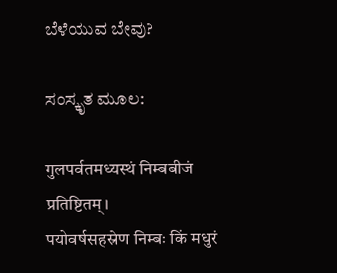ಬೆಳೆಯುವ ಬೇವು?

ಸಂಸ್ಕೃತ ಮೂಲ:

गुलपर्वतमध्यस्थं निम्बबीजं प्रतिष्टितम्।
पयोवर्षसहस्रेण निम्बः किं मधुरं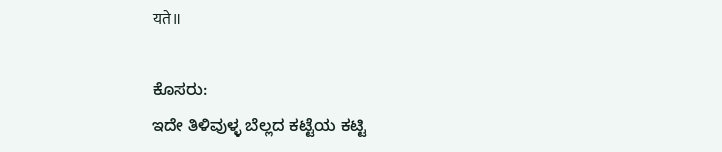यते॥

ಕೊಸರು:
ಇದೇ ತಿಳಿವುಳ್ಳ ಬೆಲ್ಲದ ಕಟ್ಟೆಯ ಕಟ್ಟಿ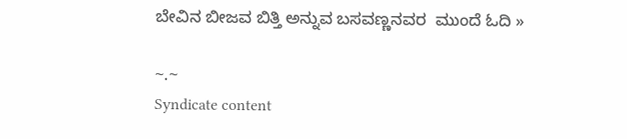ಬೇವಿನ ಬೀಜವ ಬಿತ್ತಿ ಅನ್ನುವ ಬಸವಣ್ಣನವರ  ಮುಂದೆ ಓದಿ »

~.~
Syndicate content